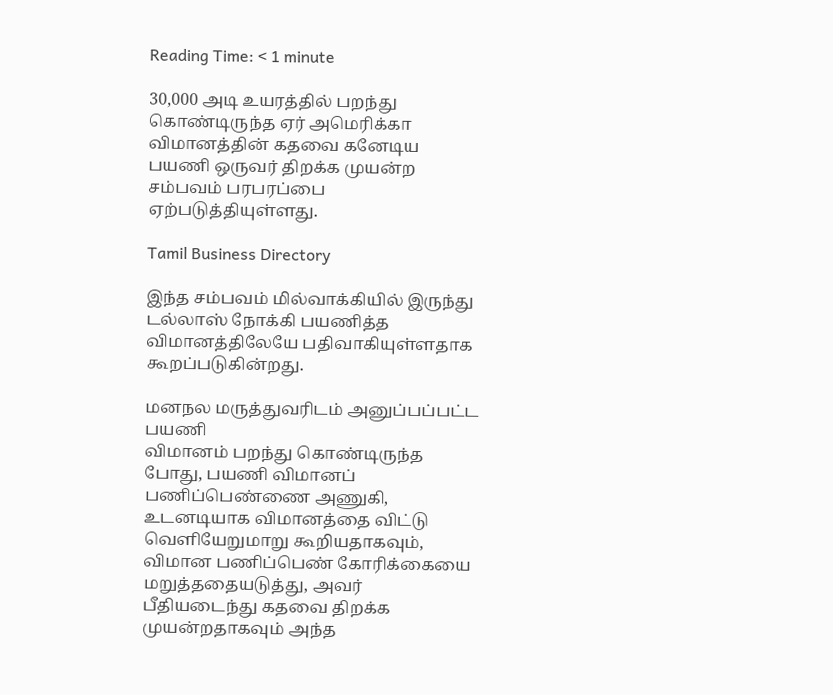Reading Time: < 1 minute

30,000 அடி உயரத்தில் பறந்து கொண்டிருந்த ஏர் அமெரிக்கா விமானத்தின் கதவை கனேடிய பயணி ஒருவர் திறக்க முயன்ற சம்பவம் பரபரப்பை ஏற்படுத்தியுள்ளது.

Tamil Business Directory

இந்த சம்பவம் மில்வாக்கியில் இருந்து டல்லாஸ் நோக்கி பயணித்த விமானத்திலேயே பதிவாகியுள்ளதாக கூறப்படுகின்றது.

மனநல மருத்துவரிடம் அனுப்பப்பட்ட பயணி
விமானம் பறந்து கொண்டிருந்த போது, பயணி விமானப் பணிப்பெண்ணை அணுகி, உடனடியாக விமானத்தை விட்டு வெளியேறுமாறு கூறியதாகவும், விமான பணிப்பெண் கோரிக்கையை மறுத்ததையடுத்து, அவர் பீதியடைந்து கதவை திறக்க முயன்றதாகவும் அந்த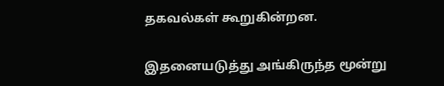தகவல்கள் கூறுகின்றன.

இதனையடுத்து அங்கிருந்த மூன்று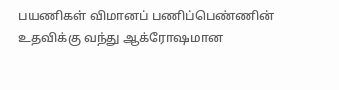பயணிகள் விமானப் பணிப்பெண்ணின் உதவிக்கு வந்து ஆக்ரோஷமான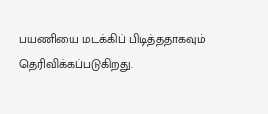பயணியை மடக்கிப் பிடித்ததாகவும் தெரிவிக்கப்படுகிறது.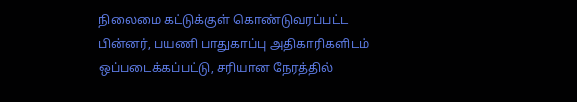நிலைமை கட்டுக்குள் கொண்டுவரப்பட்ட பின்னர், பயணி பாதுகாப்பு அதிகாரிகளிடம் ஒப்படைக்கப்பட்டு, சரியான நேரத்தில்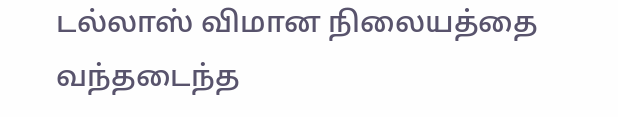டல்லாஸ் விமான நிலையத்தை வந்தடைந்த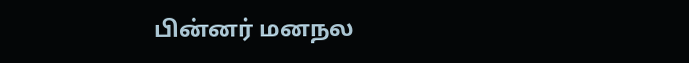பின்னர் மனநல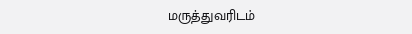மருத்துவரிடம்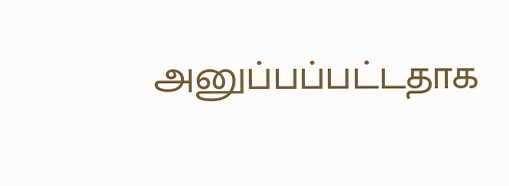அனுப்பப்பட்டதாக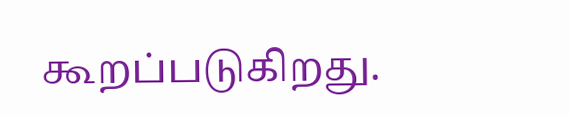கூறப்படுகிறது.